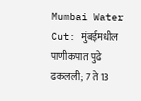Mumbai Water Cut: मुंबईमधील पाणीकपात पुढे ढकलली; 7 ते 13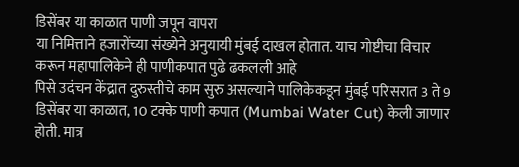डिसेंबर या काळात पाणी जपून वापरा
या निमित्ताने हजारोंच्या संख्येने अनुयायी मुंबई दाखल होतात. याच गोष्टीचा विचार करून महापालिकेने ही पाणीकपात पुढे ढकलली आहे
पिसे उदंचन केंद्रात दुरुस्तीचे काम सुरु असल्याने पालिकेकडून मुंबई परिसरात 3 ते 9 डिसेंबर या काळात, 10 टक्के पाणी कपात (Mumbai Water Cut) केली जाणार होती. मात्र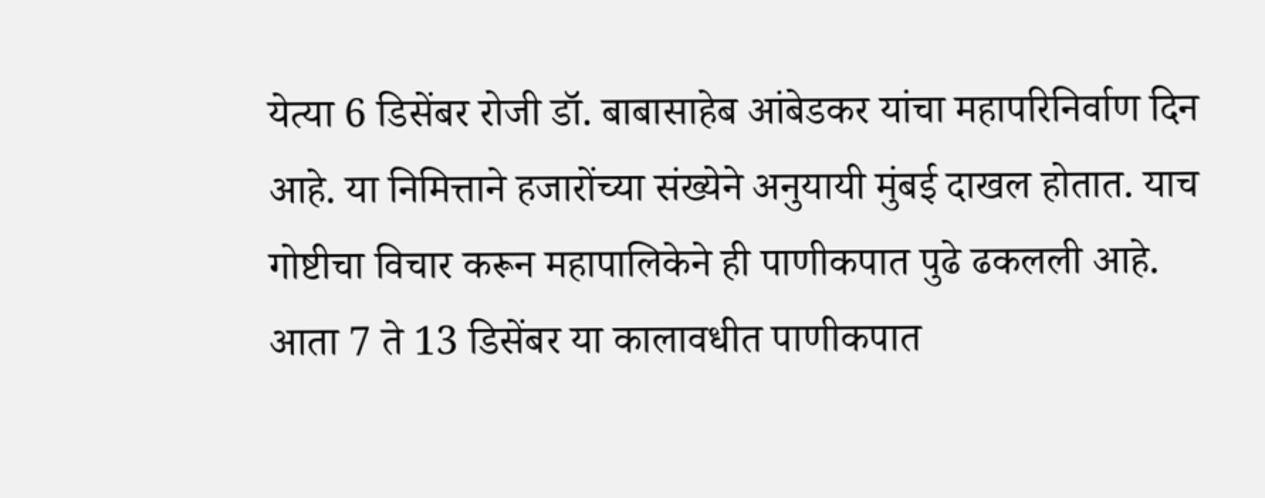येत्या 6 डिसेंबर रोजी डॉ. बाबासाहेब आंबेडकर यांचा महापरिनिर्वाण दिन आहे. या निमित्ताने हजारोंच्या संख्येने अनुयायी मुंबई दाखल होतात. याच गोष्टीचा विचार करून महापालिकेने ही पाणीकपात पुढे ढकलली आहे. आता 7 ते 13 डिसेंबर या कालावधीत पाणीकपात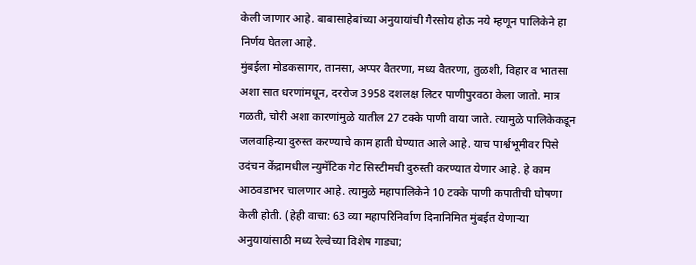केली जाणार आहे. बाबासाहेबांच्या अनुयायांची गैरसोय होऊ नये म्हणून पालिकेने हा निर्णय घेतला आहे.
मुंबईला मोडकसागर, तानसा, अप्पर वैतरणा, मध्य वैतरणा, तुळशी, विहार व भातसा अशा सात धरणांमधून, दररोज 3958 दशलक्ष लिटर पाणीपुरवठा केला जातो. मात्र गळती, चोरी अशा कारणांमुळे यातील 27 टक्के पाणी वाया जाते. त्यामुळे पालिकेकडून जलवाहिन्या दुरुस्त करण्याचे काम हाती घेण्यात आले आहे. याच पार्श्वभूमीवर पिसे उदंचन केंद्रामधील न्युमॅटिक गेट सिस्टीमची दुरुस्ती करण्यात येणार आहे. हे काम आठवडाभर चालणार आहे. त्यामुळे महापालिकेने 10 टक्के पाणी कपातीची घोषणा केली होती. (हेही वाचा: 63 व्या महापरिनिर्वाण दिनानिमित मुंबईत येणाऱ्या अनुयायांसाठी मध्य रेल्वेच्या विशेष गाड्या;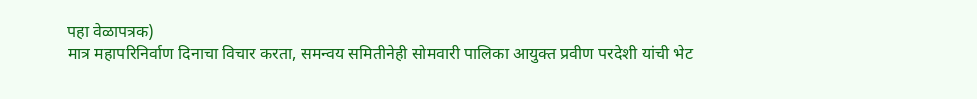पहा वेळापत्रक)
मात्र महापरिनिर्वाण दिनाचा विचार करता, समन्वय समितीनेही सोमवारी पालिका आयुक्त प्रवीण परदेशी यांची भेट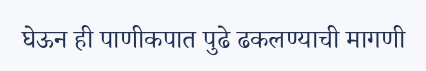घेऊन ही पाणीकपात पुढे ढकलण्याची मागणी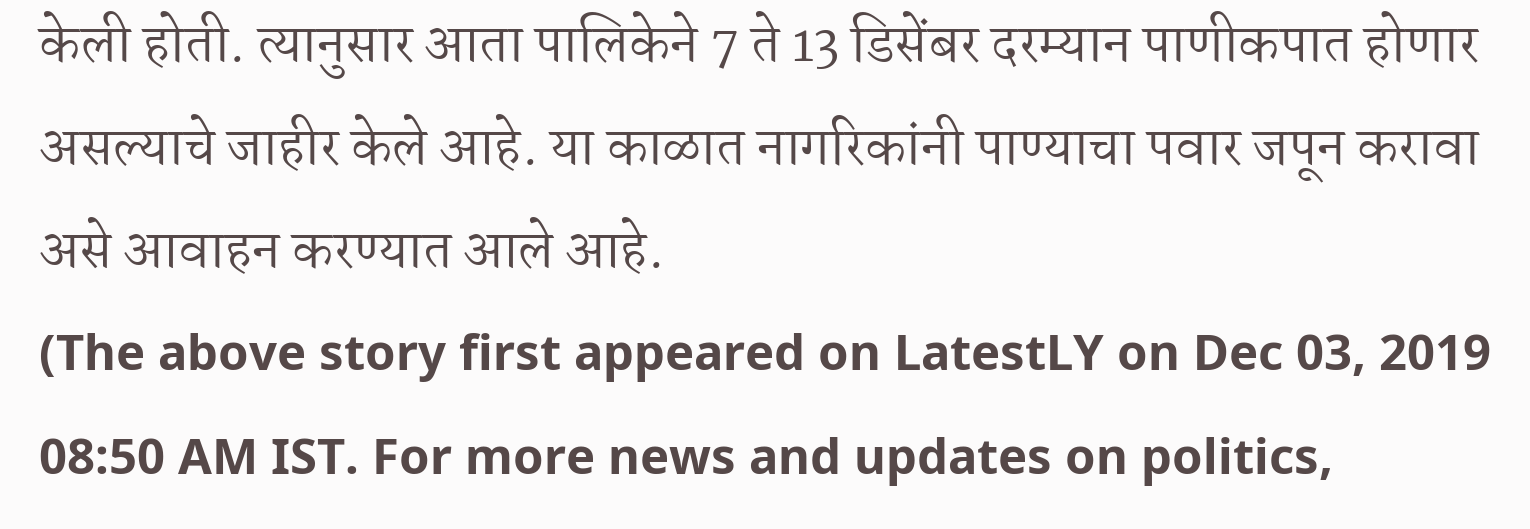केली होती. त्यानुसार आता पालिकेने 7 ते 13 डिसेंबर दरम्यान पाणीकपात होणार असल्याचे जाहीर केले आहे. या काळात नागरिकांनी पाण्याचा पवार जपून करावा असे आवाहन करण्यात आले आहे.
(The above story first appeared on LatestLY on Dec 03, 2019 08:50 AM IST. For more news and updates on politics,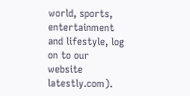world, sports, entertainment and lifestyle, log on to our website latestly.com).